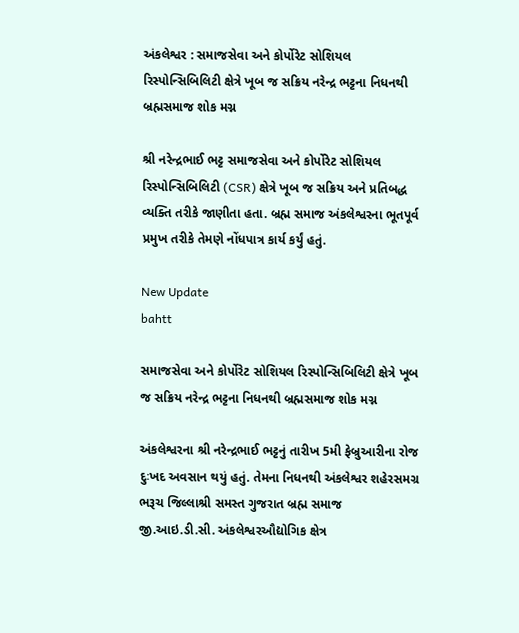અંકલેશ્વર : સમાજસેવા અને કોર્પોરેટ સોશિયલ રિસ્પોન્સિબિલિટી ક્ષેત્રે ખૂબ જ સક્રિય નરેન્દ્ર ભટ્ટના નિધનથી બ્રહ્મસમાજ શોક મગ્ન

શ્રી નરેન્દ્રભાઈ ભટ્ટ સમાજસેવા અને કોર્પોરેટ સોશિયલ રિસ્પોન્સિબિલિટી (CSR) ક્ષેત્રે ખૂબ જ સક્રિય અને પ્રતિબદ્ધ વ્યક્તિ તરીકે જાણીતા હતા. બ્રહ્મ સમાજ અંકલેશ્વરના ભૂતપૂર્વ પ્રમુખ તરીકે તેમણે નોંધપાત્ર કાર્ય કર્યું હતું.

New Update
bahtt

સમાજસેવા અને કોર્પોરેટ સોશિયલ રિસ્પોન્સિબિલિટી ક્ષેત્રે ખૂબ જ સક્રિય નરેન્દ્ર ભટ્ટના નિધનથી બ્રહ્મસમાજ શોક મગ્ન

અંકલેશ્વરના શ્રી નરેન્દ્રભાઈ ભટ્ટનું તારીખ 5મી ફેબ્રુઆરીના રોજ દુઃખદ અવસાન થયું હતું. તેમના નિધનથી અંકલેશ્વર શહેરસમગ્ર ભરૂચ જિલ્લાશ્રી સમસ્ત ગુજરાત બ્રહ્મ સમાજ જી.આઇ.ડી.સી. અંકલેશ્વરઔદ્યોગિક ક્ષેત્ર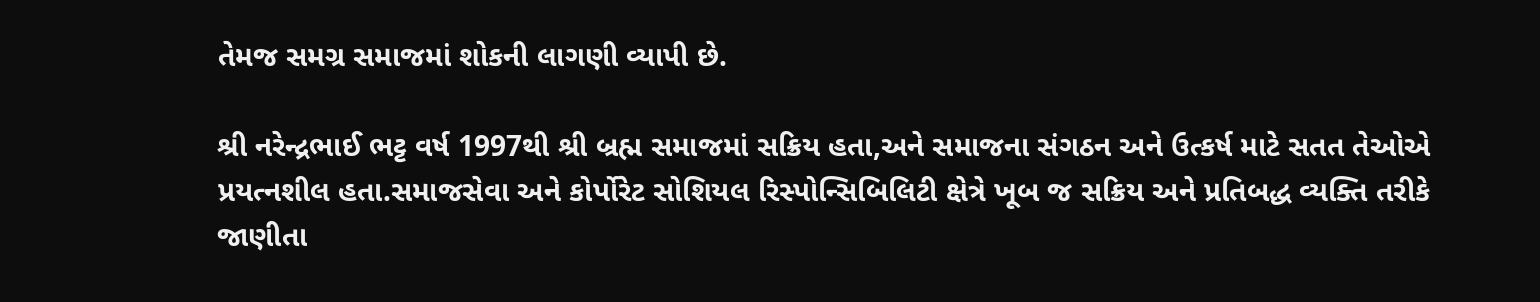તેમજ સમગ્ર સમાજમાં શોકની લાગણી વ્યાપી છે.

શ્રી નરેન્દ્રભાઈ ભટ્ટ વર્ષ 1997થી શ્રી બ્રહ્મ સમાજમાં સક્રિય હતા,અને સમાજના સંગઠન અને ઉત્કર્ષ માટે સતત તેઓએ પ્રયત્નશીલ હતા.સમાજસેવા અને કોર્પોરેટ સોશિયલ રિસ્પોન્સિબિલિટી ક્ષેત્રે ખૂબ જ સક્રિય અને પ્રતિબદ્ધ વ્યક્તિ તરીકે જાણીતા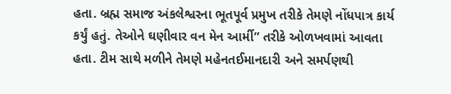હતા. બ્રહ્મ સમાજ અંકલેશ્વરના ભૂતપૂર્વ પ્રમુખ તરીકે તેમણે નોંધપાત્ર કાર્ય કર્યું હતું. તેઓને ઘણીવાર વન મેન આર્મી” તરીકે ઓળખવામાં આવતા હતા. ટીમ સાથે મળીને તેમણે મહેનતઈમાનદારી અને સમર્પણથી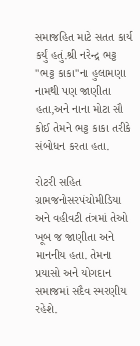સમાજહિત માટે સતત કાર્ય કર્યું હતું.શ્રી નરેન્દ્ર ભટ્ટ "ભટ્ટ કાકા"ના હુલામણા નામથી પણ જાણીતા હતા,અને નાના મોટા સૌ કોઈ તેમને ભટ્ટ કાકા તરીકે સંબોધન કરતા હતા.

રોટરી સહિત ગ્રામજનોસરપંચોમીડિયા અને વહીવટી તંત્રમાં તેઓ ખૂબ જ જાણીતા અને માનનીય હતા. તેમના પ્રયાસો અને યોગદાન સમાજમાં સદૈવ સ્મરણીય રહેશે.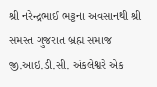શ્રી નરેન્દ્રભાઈ ભટ્ટના અવસાનથી શ્રી સમસ્ત ગુજરાત બ્રહ્મ સમાજ જી.આઇ.ડી.સી. અંકલેશ્વરે એક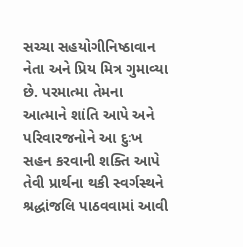સચ્ચા સહયોગીનિષ્ઠાવાન નેતા અને પ્રિય મિત્ર ગુમાવ્યા છે. પરમાત્મા તેમના આત્માને શાંતિ આપે અને પરિવારજનોને આ દુઃખ સહન કરવાની શક્તિ આપે તેવી પ્રાર્થના થકી સ્વર્ગસ્થને શ્રદ્ધાંજલિ પાઠવવામાં આવી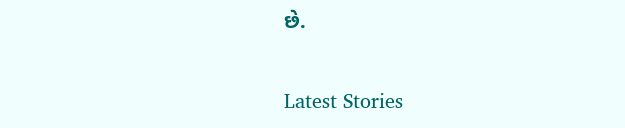છે.

Latest Stories